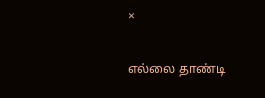×

எல்லை தாண்டி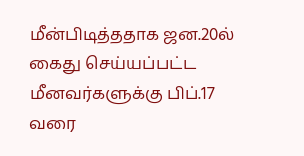மீன்பிடித்ததாக ஜன.20ல் கைது செய்யப்பட்ட மீனவர்களுக்கு பிப்.17 வரை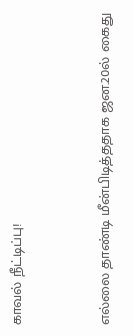காவல் நீட்டிப்பு!



எல்லை தாண்டி மீன்பிடித்ததாக ஜன.20ல் கைது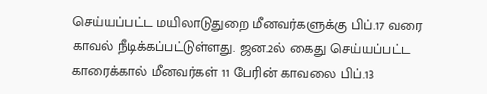செய்யப்பட்ட மயிலாடுதுறை மீனவர்களுக்கு பிப்.17 வரை காவல் நீடிக்கப்பட்டுள்ளது. ஜன.2ல் கைது செய்யப்பட்ட காரைக்கால் மீனவர்கள் 11 பேரின் காவலை பிப்.13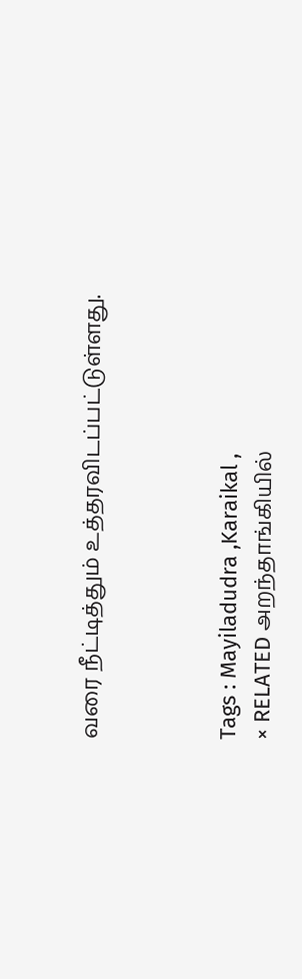வரை நீட்டித்தும் உத்தரவிடப்பட்டுள்ளது.



Tags : Mayiladudra ,Karaikal ,
× RELATED அறந்தாங்கியில்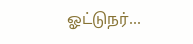ஓட்டுநர்...